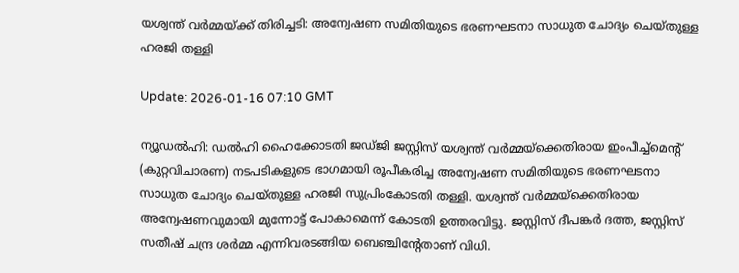യശ്വന്ത് വര്‍മ്മയ്ക്ക് തിരിച്ചടി: അന്വേഷണ സമിതിയുടെ ഭരണഘടനാ സാധുത ചോദ്യം ചെയ്തുള്ള ഹരജി തള്ളി

Update: 2026-01-16 07:10 GMT

ന്യൂഡല്‍ഹി: ഡല്‍ഹി ഹൈക്കോടതി ജഡ്ജി ജസ്റ്റിസ് യശ്വന്ത് വര്‍മ്മയ്ക്കെതിരായ ഇംപീച്ച്മെന്റ് (കുറ്റവിചാരണ) നടപടികളുടെ ഭാഗമായി രൂപീകരിച്ച അന്വേഷണ സമിതിയുടെ ഭരണഘടനാ സാധുത ചോദ്യം ചെയ്തുള്ള ഹരജി സുപ്രിംകോടതി തള്ളി. യശ്വന്ത് വര്‍മ്മയ്ക്കെതിരായ അന്വേഷണവുമായി മുന്നോട്ട് പോകാമെന്ന് കോടതി ഉത്തരവിട്ടു. ജസ്റ്റിസ് ദീപങ്കര്‍ ദത്ത, ജസ്റ്റിസ് സതീഷ് ചന്ദ്ര ശര്‍മ്മ എന്നിവരടങ്ങിയ ബെഞ്ചിന്റേതാണ് വിധി.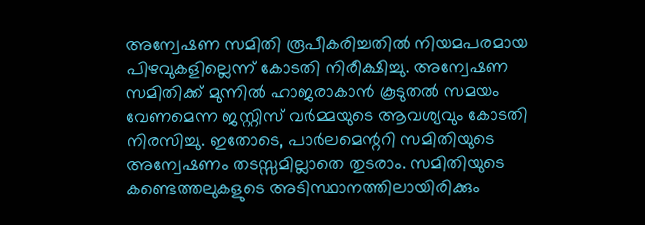അന്വേഷണ സമിതി രൂപീകരിച്ചതില്‍ നിയമപരമായ പിഴവുകളില്ലെന്ന് കോടതി നിരീക്ഷിച്ചു. അന്വേഷണ സമിതിക്ക് മുന്നില്‍ ഹാജരാകാന്‍ കൂടുതല്‍ സമയം വേണമെന്ന ജസ്റ്റിസ് വര്‍മ്മയുടെ ആവശ്യവും കോടതി നിരസിച്ചു. ഇതോടെ, പാര്‍ലമെന്ററി സമിതിയുടെ അന്വേഷണം തടസ്സമില്ലാതെ തുടരാം. സമിതിയുടെ കണ്ടെത്തലുകളുടെ അടിസ്ഥാനത്തിലായിരിക്കും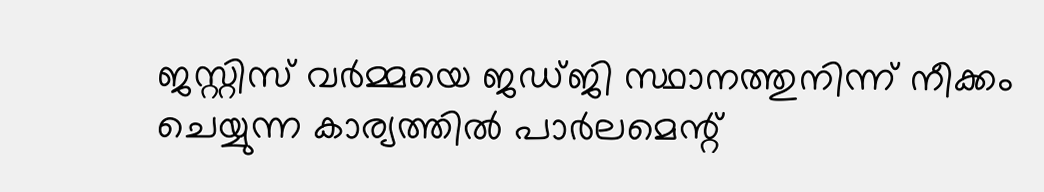ജസ്റ്റിസ് വര്‍മ്മയെ ജഡ്ജി സ്ഥാനത്തുനിന്ന് നീക്കം ചെയ്യുന്ന കാര്യത്തില്‍ പാര്‍ലമെന്റ്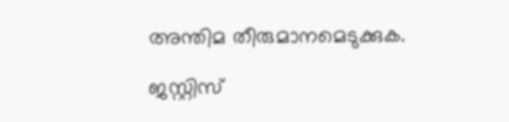അന്തിമ തീരുമാനമെടുക്കുക.

ജസ്റ്റിസ്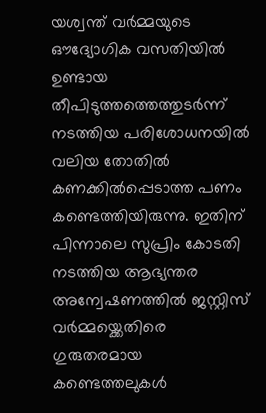യശ്വന്ത് വര്‍മ്മയുടെ ഔദ്യോഗിക വസതിയില്‍ ഉണ്ടായ തീപിടുത്തത്തെത്തുടര്‍ന്ന് നടത്തിയ പരിശോധനയില്‍ വലിയ തോതില്‍ കണക്കില്‍പ്പെടാത്ത പണം കണ്ടെത്തിയിരുന്നു. ഇതിന് പിന്നാലെ സുപ്രിം കോടതി നടത്തിയ ആഭ്യന്തര അന്വേഷണത്തില്‍ ജസ്റ്റിസ് വര്‍മ്മയ്ക്കെതിരെ ഗുരുതരമായ കണ്ടെത്തലുകള്‍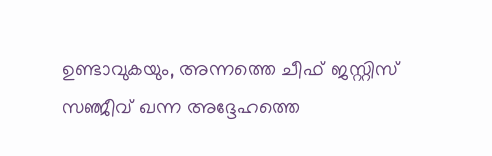ഉണ്ടാവുകയും, അന്നത്തെ ചീഫ് ജസ്റ്റിസ് സഞ്ജീവ് ഖന്ന അദ്ദേഹത്തെ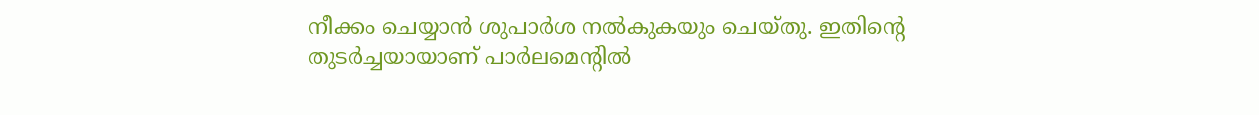നീക്കം ചെയ്യാന്‍ ശുപാര്‍ശ നല്‍കുകയും ചെയ്തു. ഇതിന്റെ തുടര്‍ച്ചയായാണ് പാര്‍ലമെന്റില്‍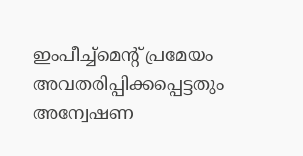ഇംപീച്ച്മെന്റ് പ്രമേയം അവതരിപ്പിക്കപ്പെട്ടതും അന്വേഷണ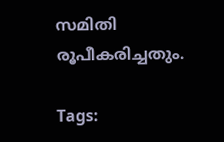സമിതി രൂപീകരിച്ചതും.

Tags: